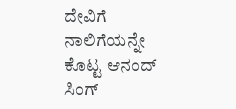ದೇವಿಗೆ ನಾಲಿಗೆಯನ್ನೇ ಕೊಟ್ಟ ಆನಂದ್ ಸಿಂಗ್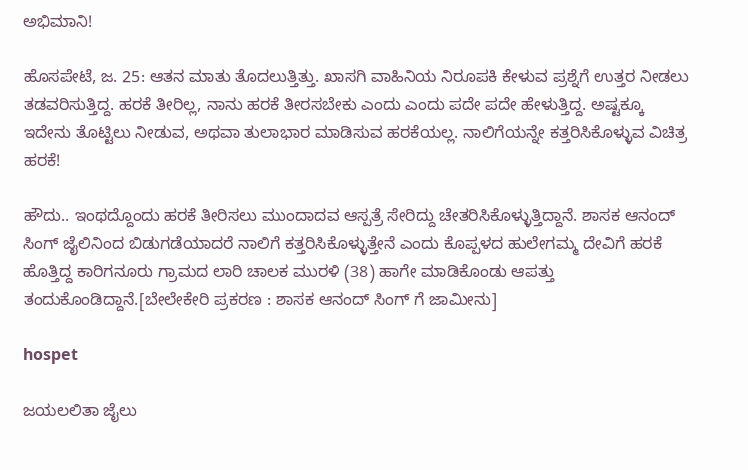ಅಭಿಮಾನಿ!

ಹೊಸಪೇಟೆ, ಜ. 25: ಆತನ ಮಾತು ತೊದಲುತ್ತಿತ್ತು. ಖಾಸಗಿ ವಾಹಿನಿಯ ನಿರೂಪಕಿ ಕೇಳುವ ಪ್ರಶ್ನೆಗೆ ಉತ್ತರ ನೀಡಲು ತಡವರಿಸುತ್ತಿದ್ದ. ಹರಕೆ ತೀರಿಲ್ಲ, ನಾನು ಹರಕೆ ತೀರಸಬೇಕು ಎಂದು ಎಂದು ಪದೇ ಪದೇ ಹೇಳುತ್ತಿದ್ದ. ಅಷ್ಟಕ್ಕೂ ಇದೇನು ತೊಟ್ಟಿಲು ನೀಡುವ, ಅಥವಾ ತುಲಾಭಾರ ಮಾಡಿಸುವ ಹರಕೆಯಲ್ಲ. ನಾಲಿಗೆಯನ್ನೇ ಕತ್ತರಿಸಿಕೊಳ್ಳುವ ವಿಚಿತ್ರ ಹರಕೆ!

ಹೌದು.. ಇಂಥದ್ದೊಂದು ಹರಕೆ ತೀರಿಸಲು ಮುಂದಾದವ ಆಸ್ಪತ್ರೆ ಸೇರಿದ್ದು ಚೇತರಿಸಿಕೊಳ್ಳುತ್ತಿದ್ದಾನೆ. ಶಾಸಕ ಆನಂದ್ ಸಿಂಗ್ ಜೈಲಿನಿಂದ ಬಿಡುಗಡೆಯಾದರೆ ನಾಲಿಗೆ ಕತ್ತರಿಸಿಕೊಳ್ಳುತ್ತೇನೆ ಎಂದು ಕೊಪ್ಪಳದ ಹುಲೇಗಮ್ಮ ದೇವಿಗೆ ಹರಕೆ ಹೊತ್ತಿದ್ದ ಕಾರಿಗನೂರು ಗ್ರಾಮದ ಲಾರಿ ಚಾಲಕ ಮುರಳಿ (38) ಹಾಗೇ ಮಾಡಿಕೊಂಡು ಆಪತ್ತು ತಂದುಕೊಂಡಿದ್ದಾನೆ.[ಬೇಲೇಕೇರಿ ಪ್ರಕರಣ : ಶಾಸಕ ಆನಂದ್‌ ಸಿಂಗ್ ಗೆ ಜಾಮೀನು]

hospet

ಜಯಲಲಿತಾ ಜೈಲು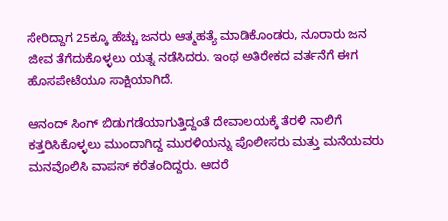ಸೇರಿದ್ದಾಗ 25ಕ್ಕೂ ಹೆಚ್ಚು ಜನರು ಆತ್ಮಹತ್ಯೆ ಮಾಡಿಕೊಂಡರು, ನೂರಾರು ಜನ ಜೀವ ತೆಗೆದುಕೊಳ್ಳಲು ಯತ್ನ ನಡೆಸಿದರು. ಇಂಥ ಅತಿರೇಕದ ವರ್ತನೆಗೆ ಈಗ ಹೊಸಪೇಟೆಯೂ ಸಾಕ್ಷಿಯಾಗಿದೆ.

ಆನಂದ್ ಸಿಂಗ್ ಬಿಡುಗಡೆಯಾಗುತ್ತಿದ್ದಂತೆ ದೇವಾಲಯಕ್ಕೆ ತೆರಳಿ ನಾಲಿಗೆ ಕತ್ತರಿಸಿಕೊಳ್ಳಲು ಮುಂದಾಗಿದ್ದ ಮುರಳಿಯನ್ನು ಪೊಲೀಸರು ಮತ್ತು ಮನೆಯವರು ಮನವೊಲಿಸಿ ವಾಪಸ್ ಕರೆತಂದಿದ್ದರು. ಆದರೆ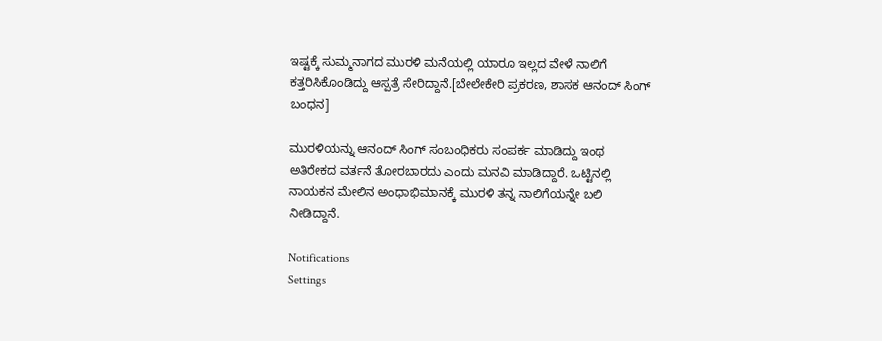ಇಷ್ಟಕ್ಕೆ ಸುಮ್ಮನಾಗದ ಮುರಳಿ ಮನೆಯಲ್ಲಿ ಯಾರೂ ಇಲ್ಲದ ವೇಳೆ ನಾಲಿಗೆ ಕತ್ತರಿಸಿಕೊಂಡಿದ್ದು ಆಸ್ಪತ್ರೆ ಸೇರಿದ್ದಾನೆ.[ಬೇಲೇಕೇರಿ ಪ್ರಕರಣ, ಶಾಸಕ ಆನಂದ್ ಸಿಂಗ್ ಬಂಧನ]

ಮುರಳಿಯನ್ನು ಆನಂದ್ ಸಿಂಗ್ ಸಂಬಂಧಿಕರು ಸಂಪರ್ಕ ಮಾಡಿದ್ದು ಇಂಥ ಅತಿರೇಕದ ವರ್ತನೆ ತೋರಬಾರದು ಎಂದು ಮನವಿ ಮಾಡಿದ್ದಾರೆ. ಒಟ್ಟಿನಲ್ಲಿ ನಾಯಕನ ಮೇಲಿನ ಅಂಧಾಭಿಮಾನಕ್ಕೆ ಮುರಳಿ ತನ್ನ ನಾಲಿಗೆಯನ್ನೇ ಬಲಿ ನೀಡಿದ್ದಾನೆ.

Notifications
Settings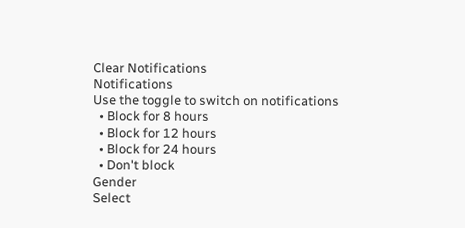Clear Notifications
Notifications
Use the toggle to switch on notifications
  • Block for 8 hours
  • Block for 12 hours
  • Block for 24 hours
  • Don't block
Gender
Select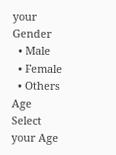your Gender
  • Male
  • Female
  • Others
Age
Select your Age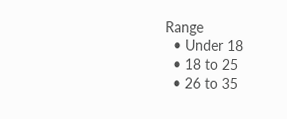Range
  • Under 18
  • 18 to 25
  • 26 to 35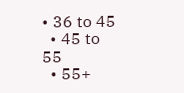• 36 to 45
  • 45 to 55
  • 55+